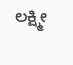ಲಕ್ಷ್ಮೀ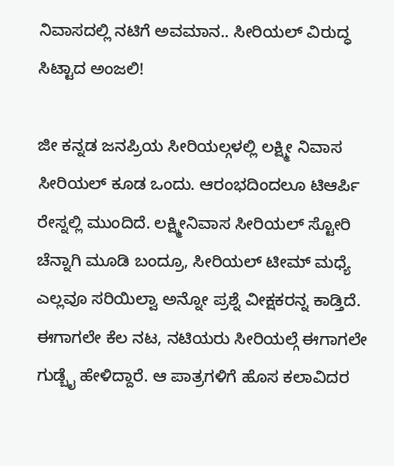ನಿವಾಸದಲ್ಲಿ ನಟಿಗೆ ಅವಮಾನ.. ಸೀರಿಯಲ್ ವಿರುದ್ಧ ಸಿಟ್ಟಾದ ಅಂಜಲಿ!

ಜೀ ಕನ್ನಡ ಜನಪ್ರಿಯ ಸೀರಿಯಲ್ಗಳಲ್ಲಿ ಲಕ್ಷ್ಮೀ ನಿವಾಸ ಸೀರಿಯಲ್ ಕೂಡ ಒಂದು. ಆರಂಭದಿಂದಲೂ ಟಿಆರ್ಪಿ ರೇಸ್ನಲ್ಲಿ ಮುಂದಿದೆ. ಲಕ್ಷ್ಮೀನಿವಾಸ ಸೀರಿಯಲ್ ಸ್ಟೋರಿ ಚೆನ್ನಾಗಿ ಮೂಡಿ ಬಂದ್ರೂ, ಸೀರಿಯಲ್ ಟೀಮ್ ಮಧ್ಯೆ ಎಲ್ಲವೂ ಸರಿಯಿಲ್ವಾ ಅನ್ನೋ ಪ್ರಶ್ನೆ ವೀಕ್ಷಕರನ್ನ ಕಾಡ್ತಿದೆ. ಈಗಾಗಲೇ ಕೆಲ ನಟ, ನಟಿಯರು ಸೀರಿಯಲ್ಗೆ ಈಗಾಗಲೇ ಗುಡ್ಬೈ ಹೇಳಿದ್ದಾರೆ. ಆ ಪಾತ್ರಗಳಿಗೆ ಹೊಸ ಕಲಾವಿದರ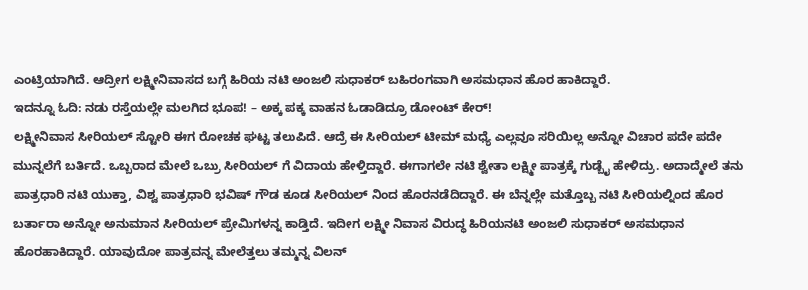ಎಂಟ್ರಿಯಾಗಿದೆ. ಆದ್ರೀಗ ಲಕ್ಷ್ಮೀನಿವಾಸದ ಬಗ್ಗೆ ಹಿರಿಯ ನಟಿ ಅಂಜಲಿ ಸುಧಾಕರ್ ಬಹಿರಂಗವಾಗಿ ಅಸಮಧಾನ ಹೊರ ಹಾಕಿದ್ದಾರೆ.
ಇದನ್ನೂ ಓದಿ: ನಡು ರಸ್ತೆಯಲ್ಲೇ ಮಲಗಿದ ಭೂಪ! – ಅಕ್ಕ ಪಕ್ಕ ವಾಹನ ಓಡಾಡಿದ್ರೂ ಡೋಂಟ್ ಕೇರ್!
ಲಕ್ಷ್ಮೀನಿವಾಸ ಸೀರಿಯಲ್ ಸ್ಟೋರಿ ಈಗ ರೋಚಕ ಘಟ್ಟ ತಲುಪಿದೆ. ಆದ್ರೆ ಈ ಸೀರಿಯಲ್ ಟೀಮ್ ಮಧ್ಯೆ ಎಲ್ಲವೂ ಸರಿಯಿಲ್ಲ ಅನ್ನೋ ವಿಚಾರ ಪದೇ ಪದೇ ಮುನ್ನಲೆಗೆ ಬರ್ತಿದೆ. ಒಬ್ಬರಾದ ಮೇಲೆ ಒಬ್ರು ಸೀರಿಯಲ್ ಗೆ ವಿದಾಯ ಹೇಳ್ತಿದ್ದಾರೆ. ಈಗಾಗಲೇ ನಟಿ ಶ್ವೇತಾ ಲಕ್ಷ್ಮೀ ಪಾತ್ರಕ್ಕೆ ಗುಡ್ಬೈ ಹೇಳಿದ್ರು. ಅದಾದ್ಮೇಲೆ ತನು ಪಾತ್ರಧಾರಿ ನಟಿ ಯುಕ್ತಾ, ವಿಶ್ವ ಪಾತ್ರಧಾರಿ ಭವಿಷ್ ಗೌಡ ಕೂಡ ಸೀರಿಯಲ್ ನಿಂದ ಹೊರನಡೆದಿದ್ದಾರೆ. ಈ ಬೆನ್ನಲ್ಲೇ ಮತ್ತೊಬ್ಬ ನಟಿ ಸೀರಿಯಲ್ನಿಂದ ಹೊರ ಬರ್ತಾರಾ ಅನ್ನೋ ಅನುಮಾನ ಸೀರಿಯಲ್ ಪ್ರೇಮಿಗಳನ್ನ ಕಾಡ್ತಿದೆ. ಇದೀಗ ಲಕ್ಷ್ಮೀ ನಿವಾಸ ವಿರುದ್ಧ ಹಿರಿಯನಟಿ ಅಂಜಲಿ ಸುಧಾಕರ್ ಅಸಮಧಾನ ಹೊರಹಾಕಿದ್ದಾರೆ. ಯಾವುದೋ ಪಾತ್ರವನ್ನ ಮೇಲೆತ್ತಲು ತಮ್ಮನ್ನ ವಿಲನ್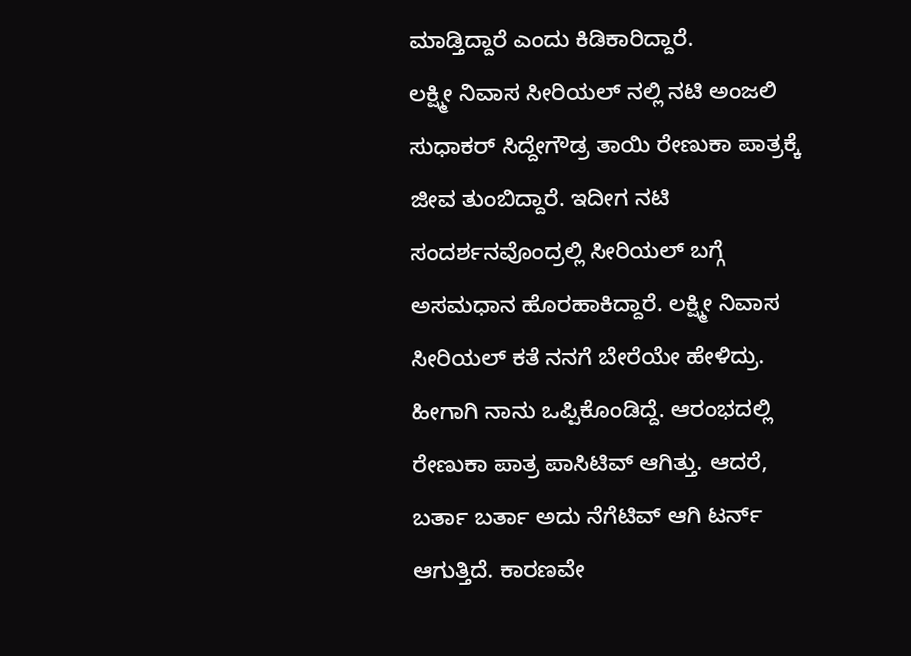ಮಾಡ್ತಿದ್ದಾರೆ ಎಂದು ಕಿಡಿಕಾರಿದ್ದಾರೆ.
ಲಕ್ಷ್ಮೀ ನಿವಾಸ ಸೀರಿಯಲ್ ನಲ್ಲಿ ನಟಿ ಅಂಜಲಿ ಸುಧಾಕರ್ ಸಿದ್ದೇಗೌಡ್ರ ತಾಯಿ ರೇಣುಕಾ ಪಾತ್ರಕ್ಕೆ ಜೀವ ತುಂಬಿದ್ದಾರೆ. ಇದೀಗ ನಟಿ ಸಂದರ್ಶನವೊಂದ್ರಲ್ಲಿ ಸೀರಿಯಲ್ ಬಗ್ಗೆ ಅಸಮಧಾನ ಹೊರಹಾಕಿದ್ದಾರೆ. ಲಕ್ಷ್ಮೀ ನಿವಾಸ ಸೀರಿಯಲ್ ಕತೆ ನನಗೆ ಬೇರೆಯೇ ಹೇಳಿದ್ರು. ಹೀಗಾಗಿ ನಾನು ಒಪ್ಪಿಕೊಂಡಿದ್ದೆ. ಆರಂಭದಲ್ಲಿ ರೇಣುಕಾ ಪಾತ್ರ ಪಾಸಿಟಿವ್ ಆಗಿತ್ತು. ಆದರೆ, ಬರ್ತಾ ಬರ್ತಾ ಅದು ನೆಗೆಟಿವ್ ಆಗಿ ಟರ್ನ್ ಆಗುತ್ತಿದೆ. ಕಾರಣವೇ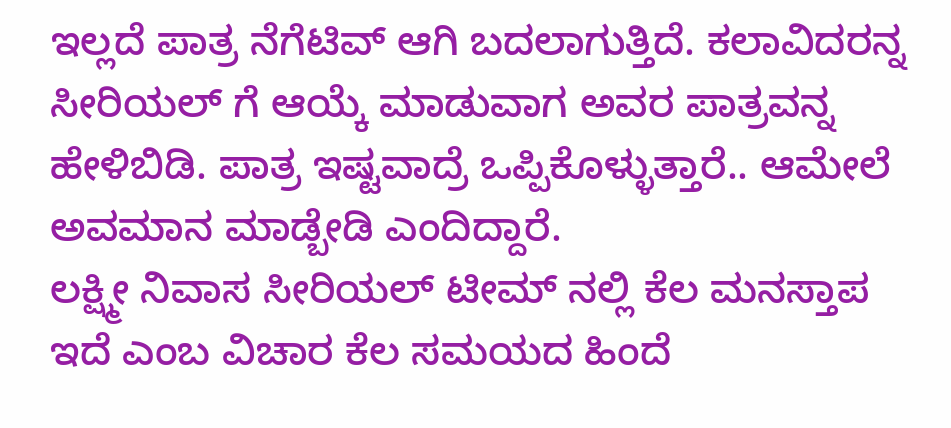ಇಲ್ಲದೆ ಪಾತ್ರ ನೆಗೆಟಿವ್ ಆಗಿ ಬದಲಾಗುತ್ತಿದೆ. ಕಲಾವಿದರನ್ನ ಸೀರಿಯಲ್ ಗೆ ಆಯ್ಕೆ ಮಾಡುವಾಗ ಅವರ ಪಾತ್ರವನ್ನ ಹೇಳಿಬಿಡಿ. ಪಾತ್ರ ಇಷ್ಟವಾದ್ರೆ ಒಪ್ಪಿಕೊಳ್ಳುತ್ತಾರೆ.. ಆಮೇಲೆ ಅವಮಾನ ಮಾಡ್ಬೇಡಿ ಎಂದಿದ್ದಾರೆ.
ಲಕ್ಷ್ಮೀ ನಿವಾಸ ಸೀರಿಯಲ್ ಟೀಮ್ ನಲ್ಲಿ ಕೆಲ ಮನಸ್ತಾಪ ಇದೆ ಎಂಬ ವಿಚಾರ ಕೆಲ ಸಮಯದ ಹಿಂದೆ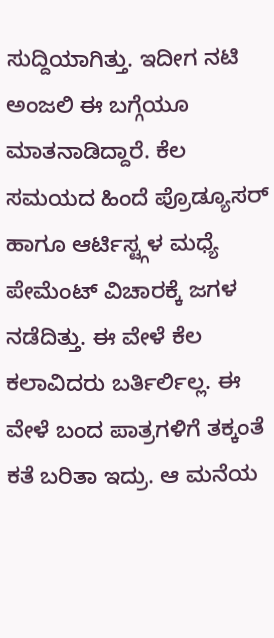ಸುದ್ದಿಯಾಗಿತ್ತು. ಇದೀಗ ನಟಿ ಅಂಜಲಿ ಈ ಬಗ್ಗೆಯೂ ಮಾತನಾಡಿದ್ದಾರೆ. ಕೆಲ ಸಮಯದ ಹಿಂದೆ ಪ್ರೊಡ್ಯೂಸರ್ ಹಾಗೂ ಆರ್ಟಿಸ್ಟ್ಗಳ ಮಧ್ಯೆ ಪೇಮೆಂಟ್ ವಿಚಾರಕ್ಕೆ ಜಗಳ ನಡೆದಿತ್ತು. ಈ ವೇಳೆ ಕೆಲ ಕಲಾವಿದರು ಬರ್ತಿರ್ಲಿಲ್ಲ. ಈ ವೇಳೆ ಬಂದ ಪಾತ್ರಗಳಿಗೆ ತಕ್ಕಂತೆ ಕತೆ ಬರಿತಾ ಇದ್ರು. ಆ ಮನೆಯ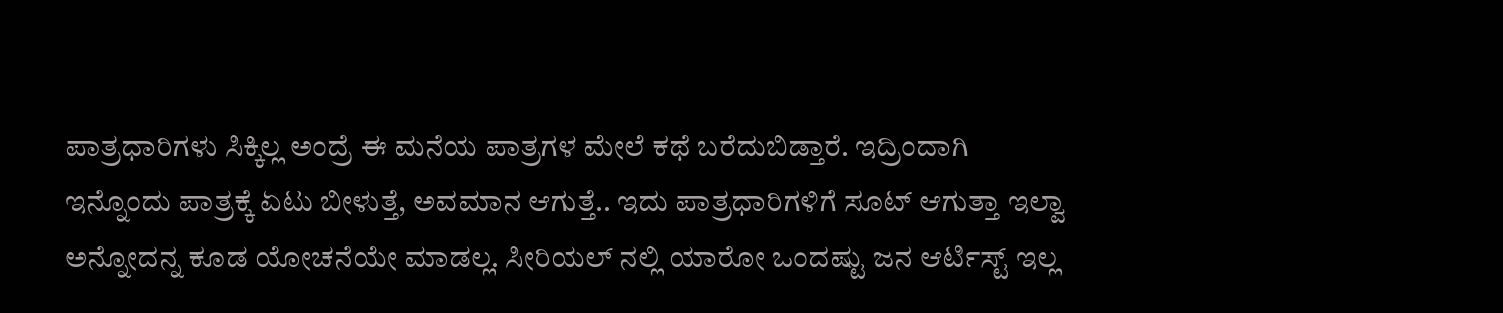ಪಾತ್ರಧಾರಿಗಳು ಸಿಕ್ಕಿಲ್ಲ ಅಂದ್ರೆ ಈ ಮನೆಯ ಪಾತ್ರಗಳ ಮೇಲೆ ಕಥೆ ಬರೆದುಬಿಡ್ತಾರೆ. ಇದ್ರಿಂದಾಗಿ ಇನ್ನೊಂದು ಪಾತ್ರಕ್ಕೆ ಏಟು ಬೀಳುತ್ತೆ, ಅವಮಾನ ಆಗುತ್ತೆ.. ಇದು ಪಾತ್ರಧಾರಿಗಳಿಗೆ ಸೂಟ್ ಆಗುತ್ತಾ ಇಲ್ವಾ ಅನ್ನೋದನ್ನ ಕೂಡ ಯೋಚನೆಯೇ ಮಾಡಲ್ಲ. ಸೀರಿಯಲ್ ನಲ್ಲಿ ಯಾರೋ ಒಂದಷ್ಟು ಜನ ಆರ್ಟಿಸ್ಟ್ ಇಲ್ಲ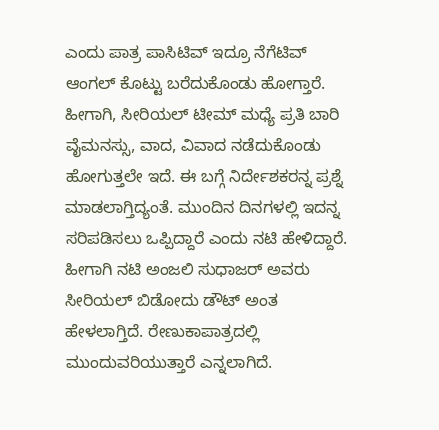ಎಂದು ಪಾತ್ರ ಪಾಸಿಟಿವ್ ಇದ್ರೂ ನೆಗೆಟಿವ್ ಆಂಗಲ್ ಕೊಟ್ಟು ಬರೆದುಕೊಂಡು ಹೋಗ್ತಾರೆ. ಹೀಗಾಗಿ, ಸೀರಿಯಲ್ ಟೀಮ್ ಮಧ್ಯೆ ಪ್ರತಿ ಬಾರಿ ವೈಮನಸ್ಸು, ವಾದ, ವಿವಾದ ನಡೆದುಕೊಂಡು ಹೋಗುತ್ತಲೇ ಇದೆ. ಈ ಬಗ್ಗೆ ನಿರ್ದೇಶಕರನ್ನ ಪ್ರಶ್ನೆ ಮಾಡಲಾಗ್ತಿದ್ಯಂತೆ. ಮುಂದಿನ ದಿನಗಳಲ್ಲಿ ಇದನ್ನ ಸರಿಪಡಿಸಲು ಒಪ್ಪಿದ್ದಾರೆ ಎಂದು ನಟಿ ಹೇಳಿದ್ದಾರೆ. ಹೀಗಾಗಿ ನಟಿ ಅಂಜಲಿ ಸುಧಾಜರ್ ಅವರು ಸೀರಿಯಲ್ ಬಿಡೋದು ಡೌಟ್ ಅಂತ ಹೇಳಲಾಗ್ತಿದೆ. ರೇಣುಕಾಪಾತ್ರದಲ್ಲಿ ಮುಂದುವರಿಯುತ್ತಾರೆ ಎನ್ನಲಾಗಿದೆ.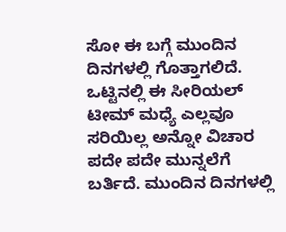ಸೋ ಈ ಬಗ್ಗೆ ಮುಂದಿನ ದಿನಗಳಲ್ಲಿ ಗೊತ್ತಾಗಲಿದೆ. ಒಟ್ಟಿನಲ್ಲಿ ಈ ಸೀರಿಯಲ್ ಟೀಮ್ ಮಧ್ಯೆ ಎಲ್ಲವೂ ಸರಿಯಿಲ್ಲ ಅನ್ನೋ ವಿಚಾರ ಪದೇ ಪದೇ ಮುನ್ನಲೆಗೆ ಬರ್ತಿದೆ. ಮುಂದಿನ ದಿನಗಳಲ್ಲಿ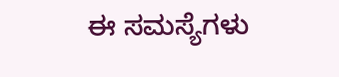ಈ ಸಮಸ್ಯೆಗಳು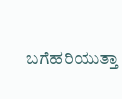ಬಗೆಹರಿಯುತ್ತಾ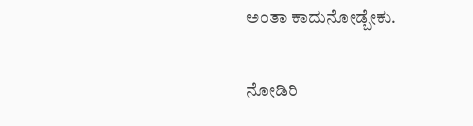ಅಂತಾ ಕಾದುನೋಡ್ಬೇಕು.

ನೋಡಿರಿ